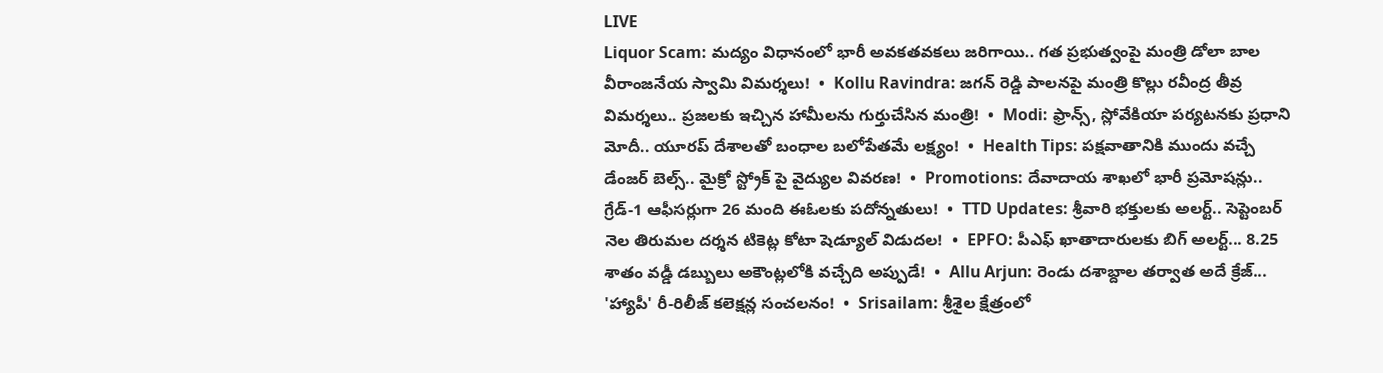LIVE
Liquor Scam: మద్యం విధానంలో భారీ అవకతవకలు జరిగాయి.. గత ప్రభుత్వంపై మంత్రి డోలా బాల వీరాంజనేయ స్వామి విమర్శలు!  •  Kollu Ravindra: జగన్ రెడ్డి పాలనపై మంత్రి కొల్లు రవీంద్ర తీవ్ర విమర్శలు.. ప్రజలకు ఇచ్చిన హామీలను గుర్తుచేసిన మంత్రి!  •  Modi: ఫ్రాన్స్, స్లోవేకియా పర్యటనకు ప్రధాని మోదీ.. యూరప్ దేశాలతో బంధాల బలోపేతమే లక్ష్యం!  •  Health Tips: పక్షవాతానికి ముందు వచ్చే డేంజర్ బెల్స్.. మైక్రో స్ట్రోక్ పై వైద్యుల వివరణ!  •  Promotions: దేవాదాయ శాఖలో భారీ ప్రమోషన్లు.. గ్రేడ్-1 ఆఫీసర్లుగా 26 మంది ఈఓలకు పదోన్నతులు!  •  TTD Updates: శ్రీవారి భక్తులకు అలర్ట్.. సెప్టెంబర్ నెల తిరుమల దర్శన టికెట్ల కోటా షెడ్యూల్ విడుదల!  •  EPFO: పీఎఫ్ ఖాతాదారులకు బిగ్ అలర్ట్... 8.25 శాతం వడ్డీ డబ్బులు అకౌంట్లలోకి వచ్చేది అప్పుడే!  •  Allu Arjun: రెండు దశాబ్దాల తర్వాత అదే క్రేజ్... 'హ్యాపీ' రీ-రిలీజ్ కలెక్షన్ల సంచలనం!  •  Srisailam: శ్రీశైల క్షేత్రంలో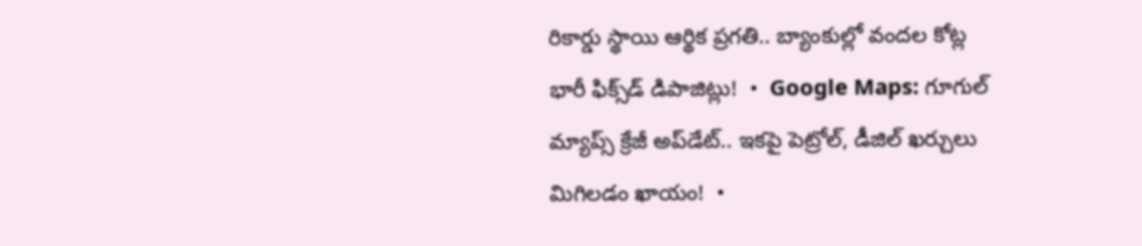రికార్డు స్థాయి ఆర్థిక ప్రగతి.. బ్యాంకుల్లో వందల కోట్ల భారీ ఫిక్స్‌డ్ డిపాజిట్లు!  •  Google Maps: గూగుల్ మ్యాప్స్ క్రేజీ అప్‌డేట్.. ఇకపై పెట్రోల్, డీజిల్ ఖర్చులు మిగిలడం ఖాయం!  •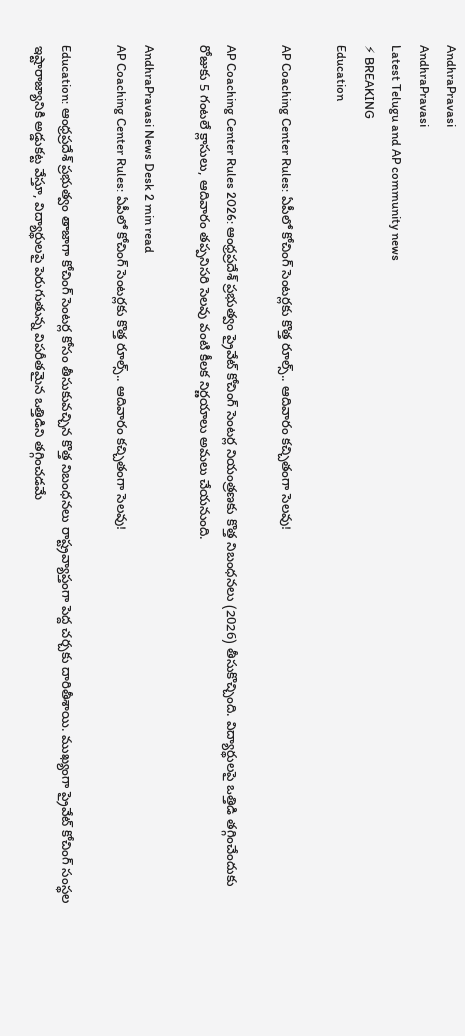AndhraPravasi
AndhraPravasi
Latest Telugu and AP community news
⚡ BREAKING
Education

AP Coaching Center Rules: ఏపీలో కోచింగ్ సెంటర్లకు కొత్త రూల్స్.. ఆదివారం కచ్చితంగా సెలవు!

AP Coaching Center Rules 2026: ఆంధ్రప్రదేశ్ ప్రభుత్వం ప్రైవేట్ కోచింగ్ సెంటర్ల నియంత్రణకు కొత్త నిబంధనలు (2026) తీసుకొచ్చింది. విద్యార్థులపై ఒత్తిడి తగ్గించేందుకు రోజుకు 5 గంటలే క్లాసులు, ఆదివారం తప్పనిసరి సెలవు వంటి కీలక నిర్ణయాలు అమలు చేయనుంది.

AndhraPravasi News Desk 2 min read
AP Coaching Center Rules: ఏపీలో కోచింగ్ సెంటర్లకు కొత్త రూల్స్.. ఆదివారం కచ్చితంగా సెలవు!

Education: ఆంధ్రప్రదేశ్ ప్రభుత్వం తాజాగా కోచింగ్ సెంటర్ల కోసం తీసుకువచ్చిన కొత్త నిబంధనలు రాష్ట్రవ్యాప్తంగా పెద్ద చర్చకు దారితీశాయి. ముఖ్యంగా ప్రైవేట్ కోచింగ్ సంస్థల ఇష్టారాజ్యానికి అడ్డుకట్ట వేస్తూ, విద్యార్థులపై పెరుగుతున్న విపరీతమైన ఒత్తిడిని తగ్గించడమే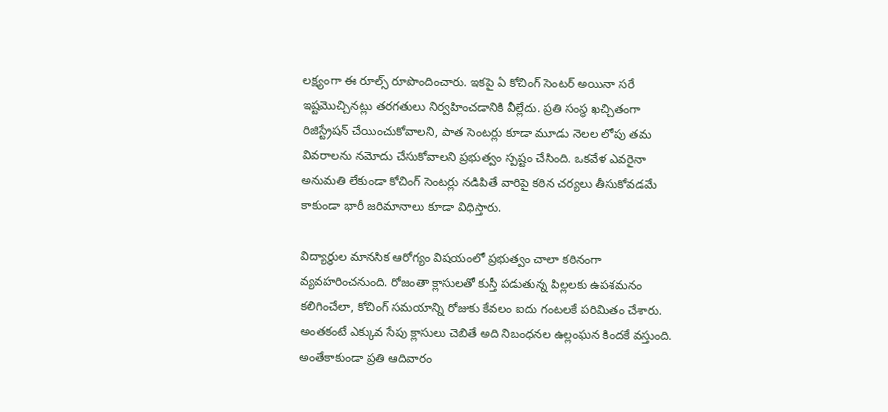లక్ష్యంగా ఈ రూల్స్ రూపొందించారు. ఇకపై ఏ కోచింగ్ సెంటర్ అయినా సరే ఇష్టమొచ్చినట్లు తరగతులు నిర్వహించడానికి వీల్లేదు. ప్రతి సంస్థ ఖచ్చితంగా రిజిస్ట్రేషన్ చేయించుకోవాలని, పాత సెంటర్లు కూడా మూడు నెలల లోపు తమ వివరాలను నమోదు చేసుకోవాలని ప్రభుత్వం స్పష్టం చేసింది. ఒకవేళ ఎవరైనా అనుమతి లేకుండా కోచింగ్ సెంటర్లు నడిపితే వారిపై కఠిన చర్యలు తీసుకోవడమే కాకుండా భారీ జరిమానాలు కూడా విధిస్తారు.

విద్యార్థుల మానసిక ఆరోగ్యం విషయంలో ప్రభుత్వం చాలా కఠినంగా వ్యవహరించనుంది. రోజంతా క్లాసులతో కుస్తీ పడుతున్న పిల్లలకు ఉపశమనం కలిగించేలా, కోచింగ్ సమయాన్ని రోజుకు కేవలం ఐదు గంటలకే పరిమితం చేశారు. అంతకంటే ఎక్కువ సేపు క్లాసులు చెబితే అది నిబంధనల ఉల్లంఘన కిందకే వస్తుంది. అంతేకాకుండా ప్రతి ఆదివారం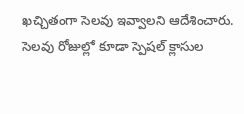ఖచ్చితంగా సెలవు ఇవ్వాలని ఆదేశించారు. సెలవు రోజుల్లో కూడా స్పెషల్ క్లాసుల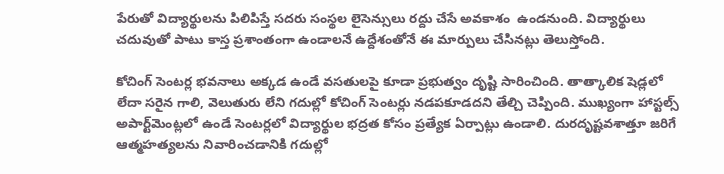పేరుతో విద్యార్థులను పిలిపిస్తే సదరు సంస్థల లైసెన్సులు రద్దు చేసే అవకాశం  ఉండనుంది. విద్యార్థులు చదువుతో పాటు కాస్త ప్రశాంతంగా ఉండాలనే ఉద్దేశంతోనే ఈ మార్పులు చేసినట్లు తెలుస్తోంది.

కోచింగ్ సెంటర్ల భవనాలు అక్కడ ఉండే వసతులపై కూడా ప్రభుత్వం దృష్టి సారించింది. తాత్కాలిక షెడ్లలో లేదా సరైన గాలి, వెలుతురు లేని గదుల్లో కోచింగ్ సెంటర్లు నడపకూడదని తేల్చి చెప్పింది. ముఖ్యంగా హాస్టల్స్  అపార్ట్‌మెంట్లలో ఉండే సెంటర్లలో విద్యార్థుల భద్రత కోసం ప్రత్యేక ఏర్పాట్లు ఉండాలి. దురదృష్టవశాత్తూ జరిగే ఆత్మహత్యలను నివారించడానికి గదుల్లో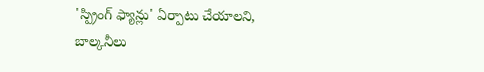'స్ప్రింగ్ ఫ్యాన్లు' ఏర్పాటు చేయాలని, బాల్కనీలు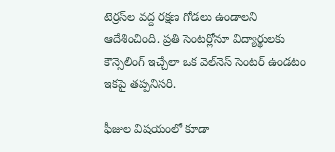టెర్రస్‌ల వద్ద రక్షణ గోడలు ఉండాలని ఆదేశించింది. ప్రతి సెంటర్లోనూ విద్యార్థులకు కౌన్సెలింగ్ ఇచ్చేలా ఒక వెల్‌నెస్ సెంటర్ ఉండటం ఇకపై తప్పనిసరి.

ఫీజుల విషయంలో కూడా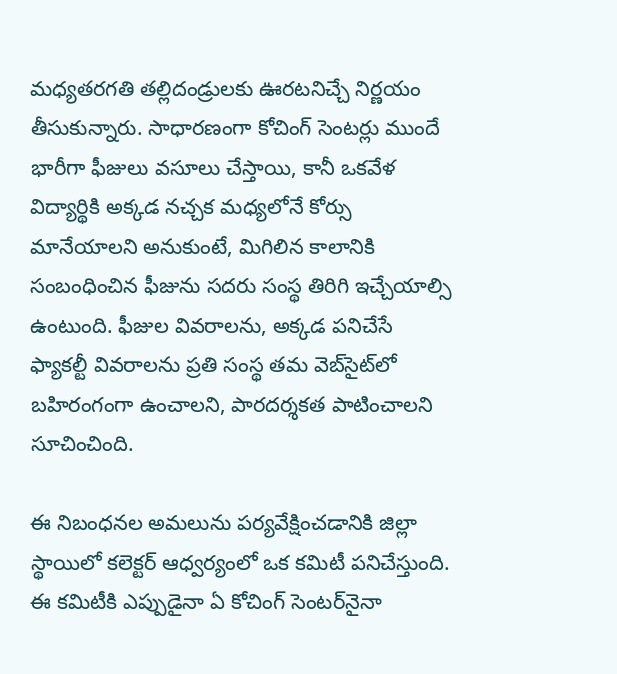మధ్యతరగతి తల్లిదండ్రులకు ఊరటనిచ్చే నిర్ణయం తీసుకున్నారు. సాధారణంగా కోచింగ్ సెంటర్లు ముందే భారీగా ఫీజులు వసూలు చేస్తాయి, కానీ ఒకవేళ విద్యార్థికి అక్కడ నచ్చక మధ్యలోనే కోర్సు మానేయాలని అనుకుంటే, మిగిలిన కాలానికి సంబంధించిన ఫీజును సదరు సంస్థ తిరిగి ఇచ్చేయాల్సి ఉంటుంది. ఫీజుల వివరాలను, అక్కడ పనిచేసే ఫ్యాకల్టీ వివరాలను ప్రతి సంస్థ తమ వెబ్‌సైట్‌లో బహిరంగంగా ఉంచాలని, పారదర్శకత పాటించాలని సూచించింది.

ఈ నిబంధనల అమలును పర్యవేక్షించడానికి జిల్లా స్థాయిలో కలెక్టర్ ఆధ్వర్యంలో ఒక కమిటీ పనిచేస్తుంది. ఈ కమిటీకి ఎప్పుడైనా ఏ కోచింగ్ సెంటర్‌నైనా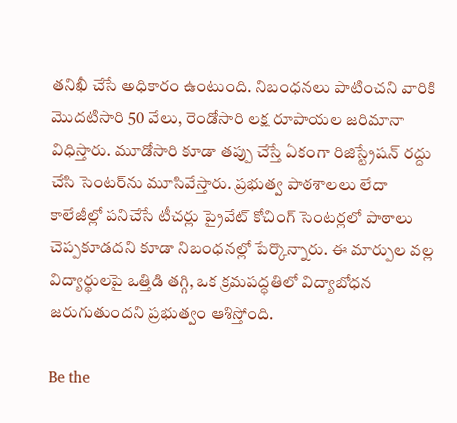తనిఖీ చేసే అధికారం ఉంటుంది. నిబంధనలు పాటించని వారికి మొదటిసారి 50 వేలు, రెండోసారి లక్ష రూపాయల జరిమానా విధిస్తారు. మూడోసారి కూడా తప్పు చేస్తే ఏకంగా రిజిస్ట్రేషన్ రద్దు చేసి సెంటర్‌ను మూసివేస్తారు. ప్రభుత్వ పాఠశాలలు లేదా కాలేజీల్లో పనిచేసే టీచర్లు ప్రైవేట్ కోచింగ్ సెంటర్లలో పాఠాలు చెప్పకూడదని కూడా నిబంధనల్లో పేర్కొన్నారు. ఈ మార్పుల వల్ల విద్యార్థులపై ఒత్తిడి తగ్గి, ఒక క్రమపద్ధతిలో విద్యాబోధన జరుగుతుందని ప్రభుత్వం ఆశిస్తోంది.

Be the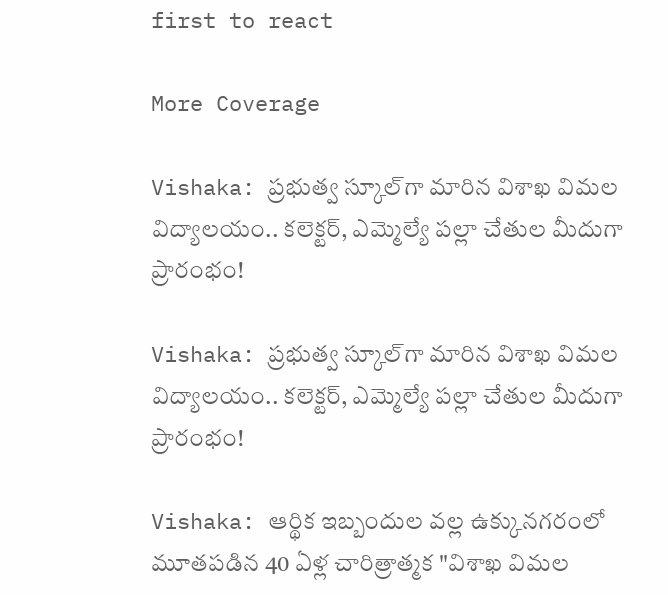first to react

More Coverage

Vishaka: ప్రభుత్వ స్కూల్‌గా మారిన విశాఖ విమల విద్యాలయం.. కలెక్టర్, ఎమ్మెల్యే పల్లా చేతుల మీదుగా ప్రారంభం!

Vishaka: ప్రభుత్వ స్కూల్‌గా మారిన విశాఖ విమల విద్యాలయం.. కలెక్టర్, ఎమ్మెల్యే పల్లా చేతుల మీదుగా ప్రారంభం!

Vishaka: ఆర్థిక ఇబ్బందుల వల్ల ఉక్కునగరంలో మూతపడిన 40 ఏళ్ల చారిత్రాత్మక "విశాఖ విమల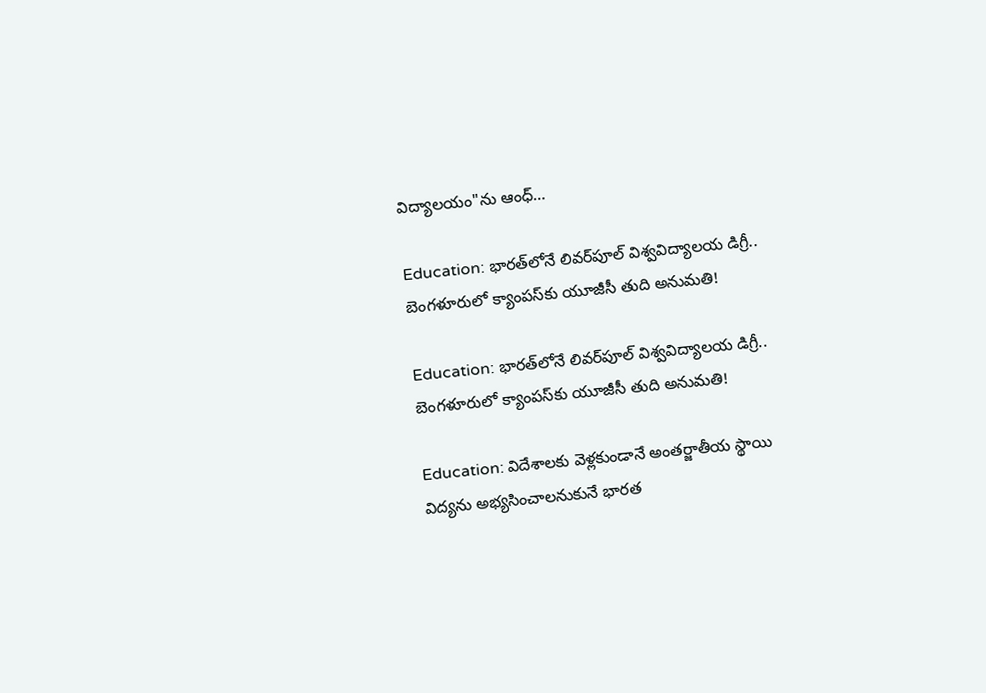విద్యాలయం"ను ఆంధ్…

Education: భారత్‌లోనే లివర్‌పూల్ విశ్వవిద్యాలయ డిగ్రీ.. బెంగళూరులో క్యాంపస్‌కు యూజీసీ తుది అనుమతి!

Education: భారత్‌లోనే లివర్‌పూల్ విశ్వవిద్యాలయ డిగ్రీ.. బెంగళూరులో క్యాంపస్‌కు యూజీసీ తుది అనుమతి!

Education: విదేశాలకు వెళ్లకుండానే అంతర్జాతీయ స్థాయి విద్యను అభ్యసించాలనుకునే భారత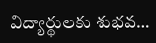విద్యార్థులకు శుభవ…